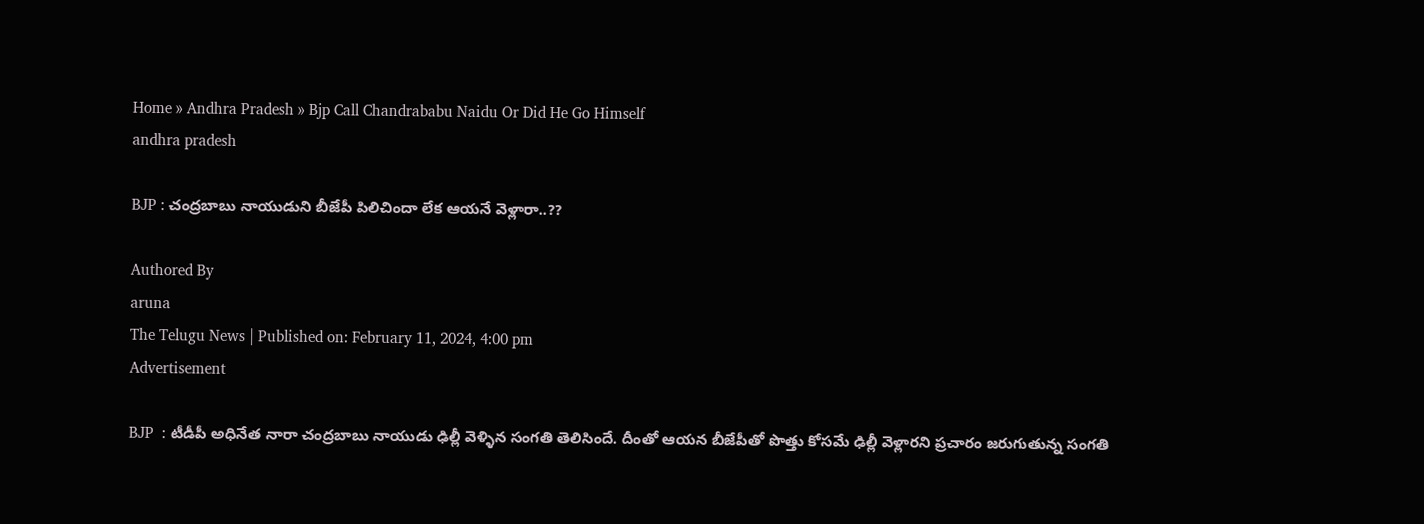Home » Andhra Pradesh » Bjp Call Chandrababu Naidu Or Did He Go Himself
andhra pradesh

BJP : చంద్రబాబు నాయుడుని బీజేపీ పిలిచిందా లేక ఆయనే వెళ్లారా..??

Authored By
aruna
The Telugu News | Published on: February 11, 2024, 4:00 pm
Advertisement

BJP  : టీడీపీ అధినేత నారా చంద్రబాబు నాయుడు ఢిల్లీ వెళ్ళిన సంగతి తెలిసిందే. దీంతో ఆయన బీజేపీతో పొత్తు కోసమే ఢిల్లీ వెళ్లారని ప్రచారం జరుగుతున్న సంగతి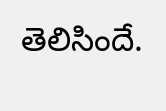తెలిసిందే.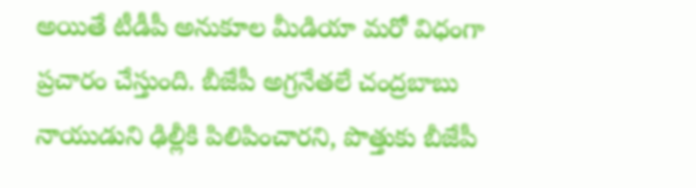అయితే టీడీపీ అనుకూల మీడియా మరో విధంగా ప్రచారం చేస్తుంది. బీజేపీ అగ్రనేతలే చంద్రబాబు నాయుడుని ఢిల్లీకి పిలిపించారని, పొత్తుకు బీజేపీ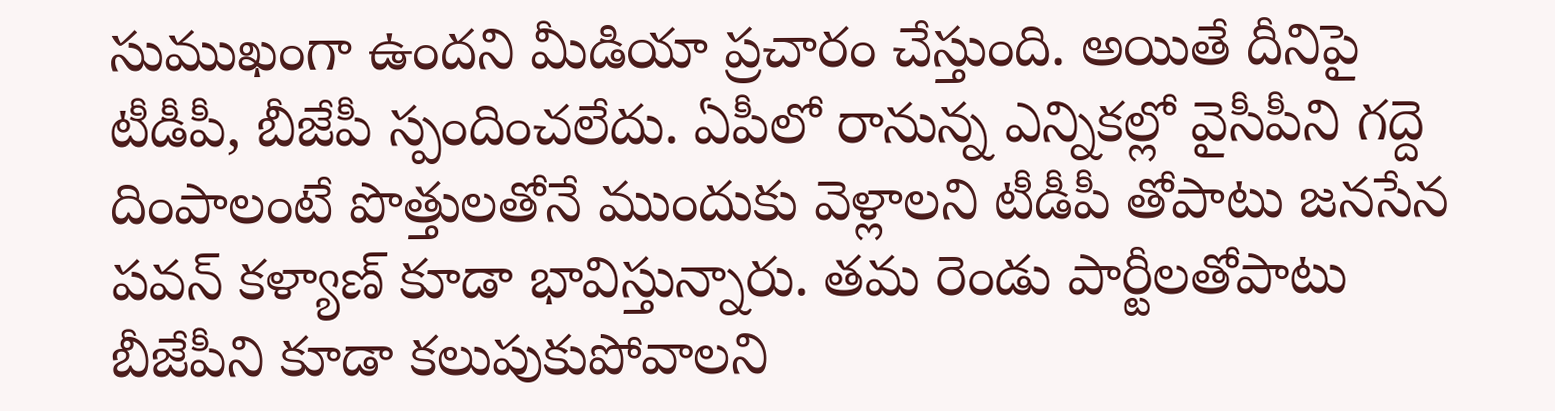సుముఖంగా ఉందని మీడియా ప్రచారం చేస్తుంది. అయితే దీనిపై టీడీపీ, బీజేపీ స్పందించలేదు. ఏపీలో రానున్న ఎన్నికల్లో వైసీపీని గద్దె దింపాలంటే పొత్తులతోనే ముందుకు వెళ్లాలని టీడీపీ తోపాటు జనసేన పవన్ కళ్యాణ్ కూడా భావిస్తున్నారు. తమ రెండు పార్టీలతోపాటు బీజేపీని కూడా కలుపుకుపోవాలని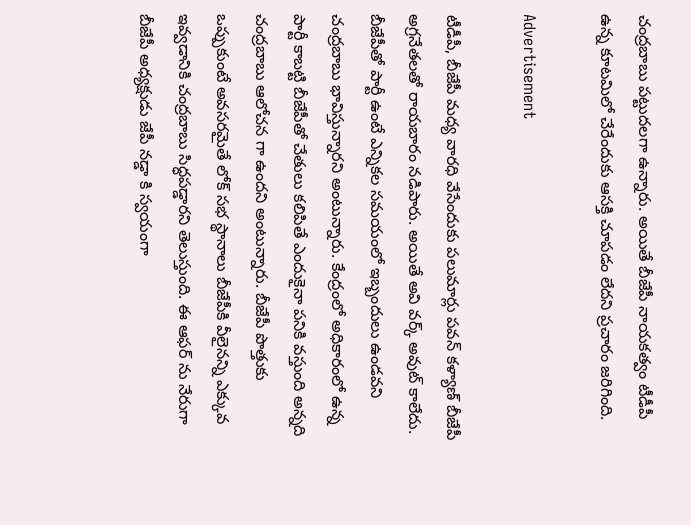చంద్రబాబు పట్టుదలగా ఉన్నారు. అయితే బీజేపీ నాయకత్వం టీడీపీ ఉన్న కూటమిలో చేరేందుకు ఆసక్తి చూపడం లేదని ప్రచారం జరిగింది.

Advertisement

టీడీపీ, బీజేపీ మధ్య వారధి వేసేందుకు పలుమార్లు పవన్ కళ్యాణ్ బీజేపీ అగ్రనేతలతో రాయబారం నడిపారు. అయితే అవి వర్క్ అవుట్ కాలేదు. బీజేపీతో పార్టీ ఉంటే ఎన్నికల సమయంలో ఇబ్బందులు ఉండవని చంద్రబాబు భావిస్తున్నారని అంటున్నారు. కేంద్రంలో అధికారంలో ఉన్న పార్టీ కాబట్టి బీజేపీతో చేతులు కలిపితే ఎందుకైనా పనికి వస్తుంది అన్నది చంద్రబాబు ఆలోచన గా ఉందని అంటున్నారు. బీజేపీ పొత్తుకు ఒప్పుకుంటే అవసరమైతే లోక్ సభ స్థానాలు బీజేపీకి వీలైనన్ని ఎక్కువ ఇవ్వడానికి చంద్రబాబు సిద్ధపడ్డారని తెలుస్తుంది. ఈ ఆఫర్ ను నేరుగా బీజేపీ అధ్యక్షుడు జేపీ నడ్డా కి స్వయంగా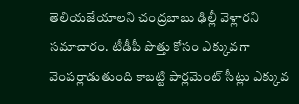తెలియజేయాలని చంద్రబాబు ఢిల్లీ వెళ్లారని సమాచారం. టీడీపీ పొత్తు కోసం ఎక్కువగా వెంపర్లాడుతుంది కాబట్టి పార్లమెంట్ సీట్లు ఎక్కువ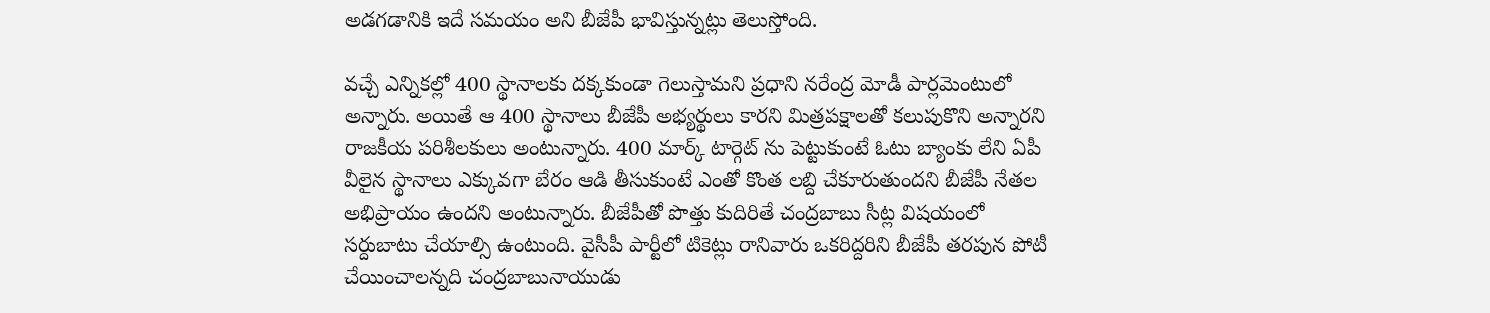అడగడానికి ఇదే సమయం అని బీజేపీ భావిస్తున్నట్లు తెలుస్తోంది.

వచ్చే ఎన్నికల్లో 400 స్థానాలకు దక్కకుండా గెలుస్తామని ప్రధాని నరేంద్ర మోడీ పార్లమెంటులో అన్నారు. అయితే ఆ 400 స్థానాలు బీజేపీ అభ్యర్థులు కారని మిత్రపక్షాలతో కలుపుకొని అన్నారని రాజకీయ పరిశీలకులు అంటున్నారు. 400 మార్క్ టార్గెట్ ను పెట్టుకుంటే ఓటు బ్యాంకు లేని ఏపీ వీలైన స్థానాలు ఎక్కువగా బేరం ఆడి తీసుకుంటే ఎంతో కొంత లబ్ది చేకూరుతుందని బీజేపీ నేతల అభిప్రాయం ఉందని అంటున్నారు. బీజేపీతో పొత్తు కుదిరితే చంద్రబాబు సీట్ల విషయంలో సర్దుబాటు చేయాల్సి ఉంటుంది. వైసీపీ పార్టీలో టికెట్లు రానివారు ఒకరిద్దరిని బీజేపీ తరపున పోటీ చేయించాలన్నది చంద్రబాబునాయుడు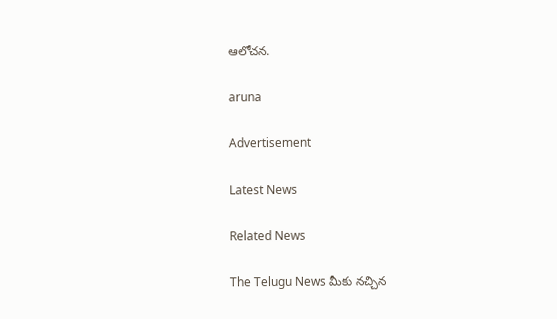ఆలోచన.

aruna

Advertisement

Latest News

Related News

The Telugu News మీకు నచ్చిన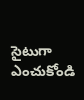సైటుగా ఎంచుకోండి